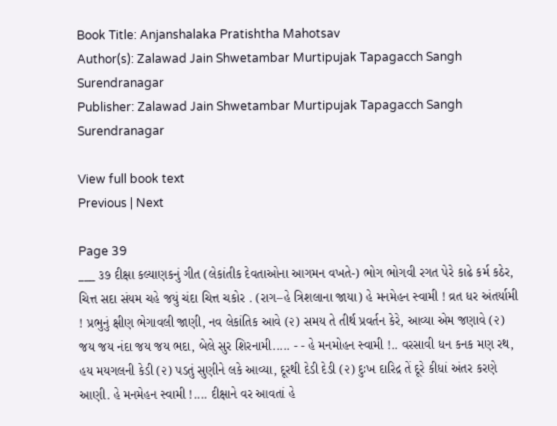Book Title: Anjanshalaka Pratishtha Mahotsav
Author(s): Zalawad Jain Shwetambar Murtipujak Tapagacch Sangh Surendranagar
Publisher: Zalawad Jain Shwetambar Murtipujak Tapagacch Sangh Surendranagar

View full book text
Previous | Next

Page 39
___ ૩૭ દીક્ષા કલ્યાણકનું ગીત (લેકાંતીક દેવતાઓના આગમન વખતે-) ભોગ ભોગવી રગત પેરે કાઢે કર્મ કઠેર, ચિત્ત સદા સંયમ ચહે જયું ચંદા ચિત્ત ચકોર . (રાગ–હે ત્રિશલાના જાયા) હે મનમેહન સ્વામી ! વ્રત ધર અંતર્યામી ! પ્રભુનું ક્ષીણ ભેગાવલી જાણી, નવ લેકાંતિક આવે (૨) સમય તે તીર્થ પ્રવર્તન કેરે, આવ્યા એમ જણાવે (૨) જય જય નંદા જય જય ભદા, બેલે સુર શિરનામી..... - - હે મનમોહન સ્વામી !.. વરસાવી ધન કનક મણ રથ, હય મયગલની કેડી (૨) પડતું સુણીને લકે આવ્યા, દૂરથી દેડી દેડી (૨) દુઃખ દારિદ્ર તેં દૂરે કીધાં અંતર કરણે આણી. હે મનમેહન સ્વામી !.... દીક્ષાને વર આવતાં હે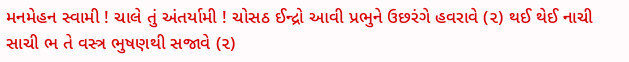મનમેહન સ્વામી ! ચાલે તું અંતર્યામી ! ચોસઠ ઈન્દ્રો આવી પ્રભુને ઉછરંગે હવરાવે (૨) થઈ થેઈ નાચી સાચી ભ તે વસ્ત્ર ભુષણથી સજાવે (૨)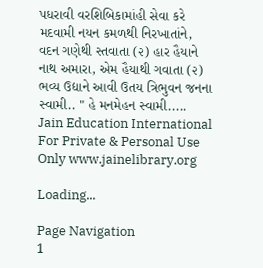પધરાવી વરશિબિકામાંહી સેવા કરે મદવામી નયન કમળથી નિરખાતાંને, વદન ગણેથી સ્તવાતા (૨) હાર હૈયાને નાથ અમારા, એમ હૈયાથી ગવાતા (૨) ભવ્ય ઉદ્યાને આવી ઉતય ત્રિભુવન જનના સ્વામી.. " હે મનમેહન સ્વામી..... Jain Education International For Private & Personal Use Only www.jainelibrary.org

Loading...

Page Navigation
1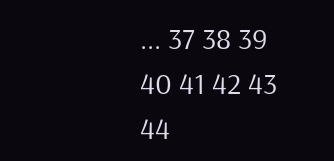... 37 38 39 40 41 42 43 44